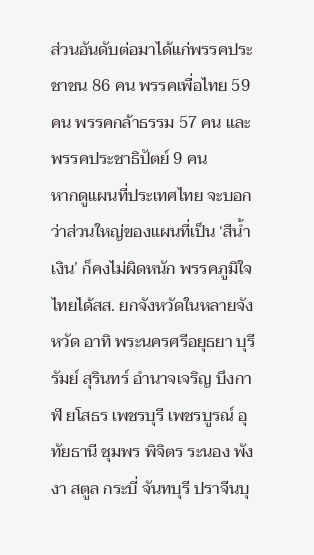ส่วนอันดับต่อมาได้แก่พรรคประชาชน 86 คน พรรคเพื่อไทย 59 คน พรรคกล้าธรรม 57 คน และพรรคประชาธิปัตย์ 9 คน
หากดูแผนที่ประเทศไทย จะบอกว่าส่วนใหญ่ของแผนที่เป็น ‘สีน้ำเงิน’ ก็คงไม่ผิดหนัก พรรคภูมิใจไทยได้สส. ยกจังหวัดในหลายจังหวัด อาทิ พระนครศรีอยุธยา บุรีรัมย์ สุรินทร์ อำนาจเจริญ บึงกาฬ ยโสธร เพชรบุรี เพชรบูรณ์ อุทัยธานี ชุมพร พิจิตร ระนอง พังงา สตูล กระบี่ จันทบุรี ปราจีนบุ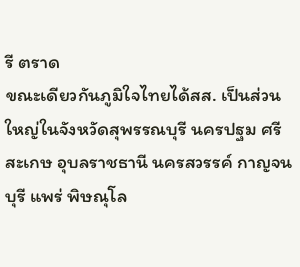รี ตราด
ขณะเดียวกันภูมิใจไทยได้สส. เป็นส่วนใหญ่ในจังหวัดสุพรรณบุรี นครปฐม ศรีสะเกษ อุบลราชธานี นครสวรรค์ กาญจนบุรี แพร่ พิษณุโล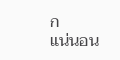ก
แน่นอน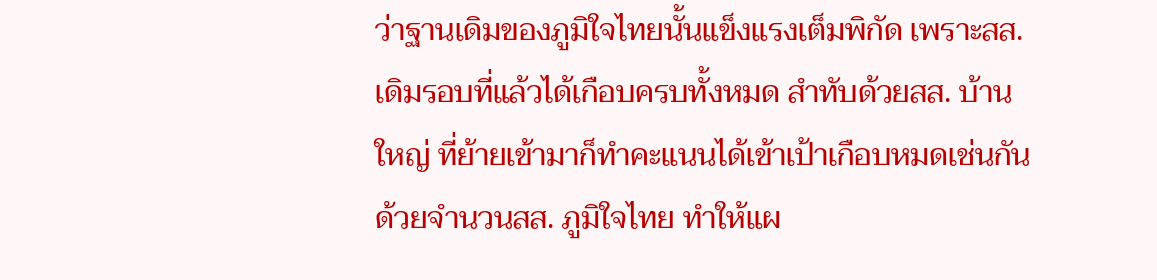ว่าฐานเดิมของภูมิใจไทยนั้นแข็งแรงเต็มพิกัด เพราะสส. เดิมรอบที่แล้วได้เกือบครบทั้งหมด สำทับด้วยสส. บ้านใหญ่ ที่ย้ายเข้ามาก็ทำคะแนนได้เข้าเป้าเกือบหมดเช่นกัน ด้วยจำนวนสส. ภูมิใจไทย ทำให้แผ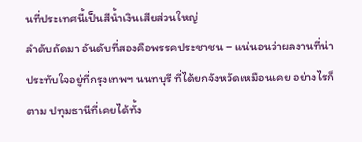นที่ประเทศนี้เป็นสีน้ำเงินเสียส่วนใหญ่
ลำดับถัดมา อันดับที่สองคือพรรคประชาชน – แน่นอนว่าผลงานที่น่าประทับใจอยู่ที่กรุงเทพฯ นนทบุรี ที่ได้ยกจังหวัดเหมือนเคย อย่างไรก็ตาม ปทุมธานีที่เคยได้ทั้ง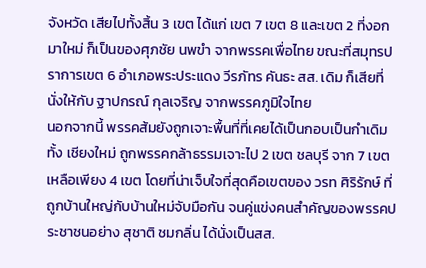จังหวัด เสียไปทั้งสิ้น 3 เขต ได้แก่ เขต 7 เขต 8 และเขต 2 ที่งอกมาใหม่ ก็เป็นของศุภชัย นพขำ จากพรรคเพื่อไทย ขณะที่สมุทรปราการเขต 6 อำเภอพระประแดง วีรภัทร คันธะ สส. เดิม ก็เสียที่นั่งให้กับ ฐาปกรณ์ กุลเจริญ จากพรรคภูมิใจไทย
นอกจากนี้ พรรคส้มยังถูกเจาะพื้นที่ที่เคยได้เป็นกอบเป็นกำเดิมทั้ง เชียงใหม่ ถูกพรรคกล้าธรรมเจาะไป 2 เขต ชลบุรี จาก 7 เขต เหลือเพียง 4 เขต โดยที่น่าเจ็บใจที่สุดคือเขตของ วรท ศิริรักษ์ ที่ถูกบ้านใหญ่กับบ้านใหม่จับมือกัน จนคู่แข่งคนสำคัญของพรรคประชาชนอย่าง สุชาติ ชมกลิ่น ได้นั่งเป็นสส.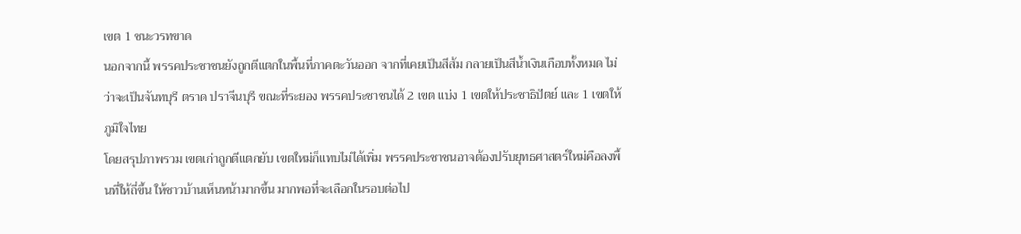เขต 1 ชนะวรทขาด
นอกจากนี้ พรรคประชาชนยังถูกตีแตกในพื้นที่ภาคตะวันออก จากที่เคยเป็นสีส้ม กลายเป็นสีน้ำเงินเกือบทั้งหมด ไม่ว่าจะเป็นจันทบุรี ตราด ปราจีนบุรี ขณะที่ระยอง พรรคประชาชนได้ 2 เขต แบ่ง 1 เขตให้ประชาธิปัตย์ และ 1 เขตให้ภูมิใจไทย
โดยสรุปภาพรวม เขตเก่าถูกตีแตกยับ เขตใหม่ก็แทบไม่ได้เพิ่ม พรรคประชาชนอาจต้องปรับยุทธศาสตร์ใหม่คือลงพื้นที่ให้ถี่ขึ้น ให้ชาวบ้านเห็นหน้ามากขึ้น มากพอที่จะเลือกในรอบต่อไป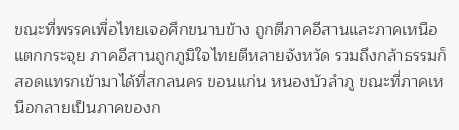ขณะที่พรรคเพื่อไทยเจอศึกขนาบข้าง ถูกตีภาคอีสานและภาคเหนือแตกกระจุย ภาคอีสานถูกภูมิใจไทยตีหลายจังหวัด รวมถึงกล้าธรรมก็สอดแทรกเข้ามาได้ที่สกลนคร ขอนแก่น หนองบัวลำภู ขณะที่ภาคเหนือกลายเป็นภาคของก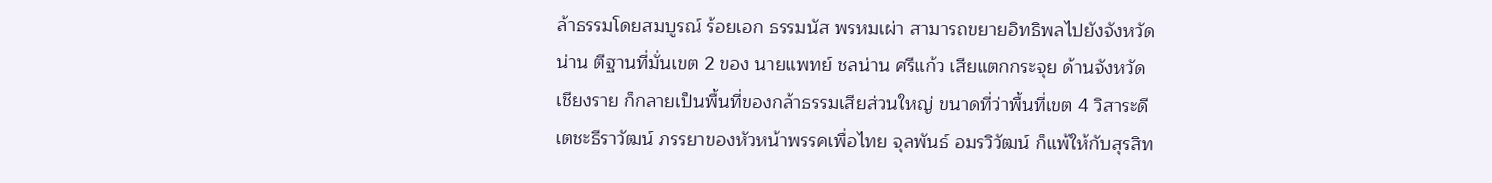ล้าธรรมโดยสมบูรณ์ ร้อยเอก ธรรมนัส พรหมเผ่า สามารถขยายอิทธิพลไปยังจังหวัดน่าน ตีฐานที่มั่นเขต 2 ของ นายแพทย์ ชลน่าน ศรีแก้ว เสียแตกกระจุย ด้านจังหวัดเชียงราย ก็กลายเป็นพื้นที่ของกล้าธรรมเสียส่วนใหญ่ ขนาดที่ว่าพื้นที่เขต 4 วิสาระดี เตชะธีราวัฒน์ ภรรยาของหัวหน้าพรรคเพื่อไทย จุลพันธ์ อมรวิวัฒน์ ก็แพ้ให้กับสุรสิท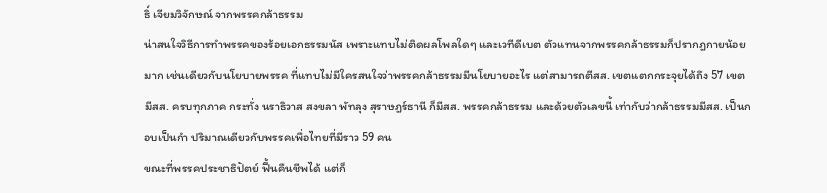ธิ์ เจียมวิจักษณ์ จากพรรคกล้าธรรม
น่าสนใจวิธีการทำพรรคของร้อยเอกธรรมนัส เพราะแทบไม่ติดผลโพลใดๆ และเวทีดีเบต ตัวแทนจากพรรคกล้าธรรมก็ปรากฎกายน้อยมาก เช่นเดียวกับนโยบายพรรค ที่แทบไม่มีใครสนใจว่าพรรคกล้าธรรมมีนโยบายอะไร แต่สามารถตีสส. เขตแตกกระจุยได้ถึง 57 เขต มีสส. ครบทุกภาค กระทั่ง นราธิวาส สงขลา พัทลุง สุราษฎร์ธานี ก็มีสส. พรรคกล้าธรรม และด้วยตัวเลขนี้ เท่ากับว่ากล้าธรรมมีสส. เป็นกอบเป็นกำ ปริมาณเดียวกับพรรคเพื่อไทยที่มีราว 59 คน
ขณะที่พรรคประชาธิปัตย์ ฟื้นคืนชีพได้ แต่ก็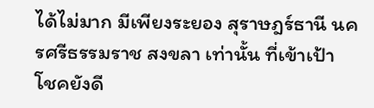ได้ไม่มาก มีเพียงระยอง สุราษฎร์ธานี นครศรีธรรมราช สงขลา เท่านั้น ที่เข้าเป้า โชคยังดี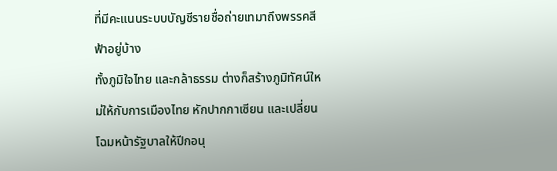ที่มีคะแนนระบบบัญชีรายชื่อถ่ายเทมาถึงพรรคสีฟ้าอยู่บ้าง
ทั้งภูมิใจไทย และกล้าธรรม ต่างก็สร้างภูมิทัศน์ใหม่ให้กับการเมืองไทย หักปากกาเซียน และเปลี่ยนโฉมหน้ารัฐบาลให้ปีกอนุ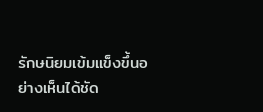รักษนิยมเข้มแข็งขึ้นอย่างเห็นได้ชัด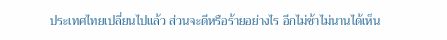ประเทศไทยเปลี่ยนไปแล้ว ส่วนจะดีหรือร้ายอย่างไร อีกไม่ช้าไม่นานได้เห็น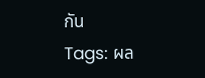กัน
Tags: ผล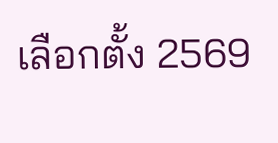เลือกตั้ง 2569